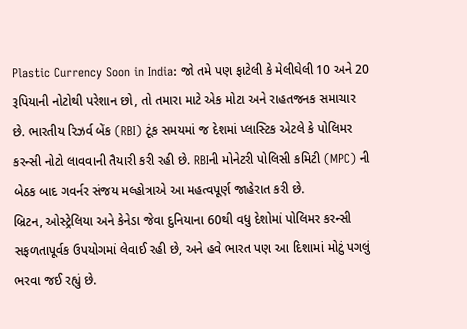Plastic Currency Soon in India: જો તમે પણ ફાટેલી કે મેલીઘેલી 10 અને 20 રૂપિયાની નોટોથી પરેશાન છો, તો તમારા માટે એક મોટા અને રાહતજનક સમાચાર છે. ભારતીય રિઝર્વ બેંક (RBI) ટૂંક સમયમાં જ દેશમાં પ્લાસ્ટિક એટલે કે પોલિમર કરન્સી નોટો લાવવાની તૈયારી કરી રહી છે. RBIની મોનેટરી પોલિસી કમિટી (MPC) ની બેઠક બાદ ગવર્નર સંજય મલ્હોત્રાએ આ મહત્વપૂર્ણ જાહેરાત કરી છે.
બ્રિટન, ઓસ્ટ્રેલિયા અને કેનેડા જેવા દુનિયાના 60થી વધુ દેશોમાં પોલિમર કરન્સી સફળતાપૂર્વક ઉપયોગમાં લેવાઈ રહી છે, અને હવે ભારત પણ આ દિશામાં મોટું પગલું ભરવા જઈ રહ્યું છે.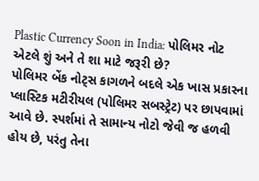Plastic Currency Soon in India: પોલિમર નોટ એટલે શું અને તે શા માટે જરૂરી છે?
પોલિમર બેંક નોટ્સ કાગળને બદલે એક ખાસ પ્રકારના પ્લાસ્ટિક મટીરીયલ (પોલિમર સબસ્ટ્રેટ) પર છાપવામાં આવે છે. સ્પર્શમાં તે સામાન્ય નોટો જેવી જ હળવી હોય છે, પરંતુ તેના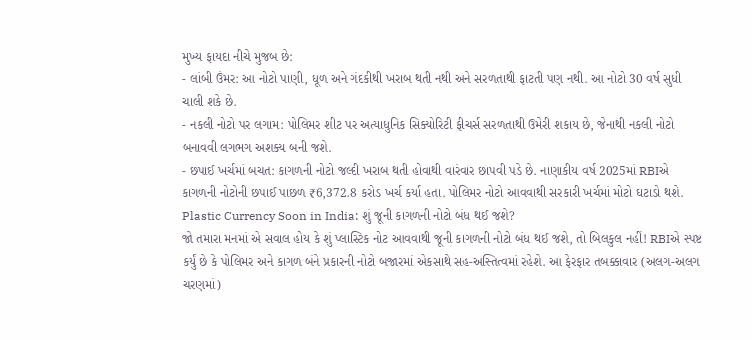મુખ્ય ફાયદા નીચે મુજબ છે:
- લાંબી ઉંમર: આ નોટો પાણી, ધૂળ અને ગંદકીથી ખરાબ થતી નથી અને સરળતાથી ફાટતી પણ નથી. આ નોટો 30 વર્ષ સુધી ચાલી શકે છે.
- નકલી નોટો પર લગામ: પોલિમર શીટ પર અત્યાધુનિક સિક્યોરિટી ફીચર્સ સરળતાથી ઉમેરી શકાય છે, જેનાથી નકલી નોટો બનાવવી લગભગ અશક્ય બની જશે.
- છપાઈ ખર્ચમાં બચત: કાગળની નોટો જલ્દી ખરાબ થતી હોવાથી વારંવાર છાપવી પડે છે. નાણાકીય વર્ષ 2025માં RBIએ કાગળની નોટોની છપાઈ પાછળ ₹6,372.8 કરોડ ખર્ચ કર્યા હતા. પોલિમર નોટો આવવાથી સરકારી ખર્ચમાં મોટો ઘટાડો થશે.
Plastic Currency Soon in India: શું જૂની કાગળની નોટો બંધ થઈ જશે?
જો તમારા મનમાં એ સવાલ હોય કે શું પ્લાસ્ટિક નોટ આવવાથી જૂની કાગળની નોટો બંધ થઈ જશે, તો બિલકુલ નહીં! RBIએ સ્પષ્ટ કર્યું છે કે પોલિમર અને કાગળ બંને પ્રકારની નોટો બજારમાં એકસાથે સહ-અસ્તિત્વમાં રહેશે. આ ફેરફાર તબક્કાવાર (અલગ-અલગ ચરણમાં)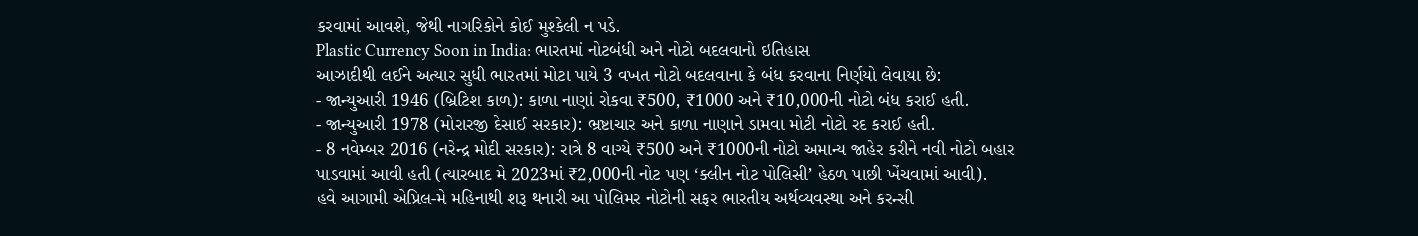કરવામાં આવશે, જેથી નાગરિકોને કોઈ મુશ્કેલી ન પડે.
Plastic Currency Soon in India: ભારતમાં નોટબંધી અને નોટો બદલવાનો ઇતિહાસ
આઝાદીથી લઈને અત્યાર સુધી ભારતમાં મોટા પાયે 3 વખત નોટો બદલવાના કે બંધ કરવાના નિર્ણયો લેવાયા છે:
- જાન્યુઆરી 1946 (બ્રિટિશ કાળ): કાળા નાણાં રોકવા ₹500, ₹1000 અને ₹10,000ની નોટો બંધ કરાઈ હતી.
- જાન્યુઆરી 1978 (મોરારજી દેસાઈ સરકાર): ભ્રષ્ટાચાર અને કાળા નાણાને ડામવા મોટી નોટો રદ કરાઈ હતી.
- 8 નવેમ્બર 2016 (નરેન્દ્ર મોદી સરકાર): રાત્રે 8 વાગ્યે ₹500 અને ₹1000ની નોટો અમાન્ય જાહેર કરીને નવી નોટો બહાર પાડવામાં આવી હતી (ત્યારબાદ મે 2023માં ₹2,000ની નોટ પણ ‘ક્લીન નોટ પોલિસી’ હેઠળ પાછી ખેંચવામાં આવી).
હવે આગામી એપ્રિલ-મે મહિનાથી શરૂ થનારી આ પોલિમર નોટોની સફર ભારતીય અર્થવ્યવસ્થા અને કરન્સી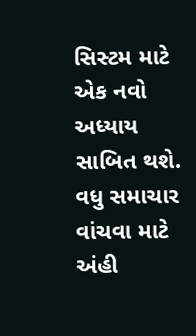સિસ્ટમ માટે એક નવો અધ્યાય સાબિત થશે.
વધુ સમાચાર વાંચવા માટે અંહી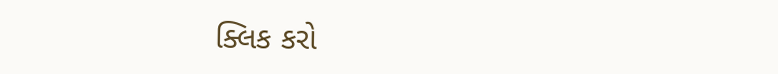ક્લિક કરો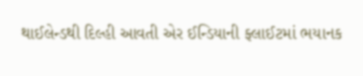થાઈલેન્ડથી દિલ્હી આવતી એર ઈન્ડિયાની ફ્લાઈટમાં ભયાનક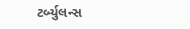ટર્બ્યુલન્સ